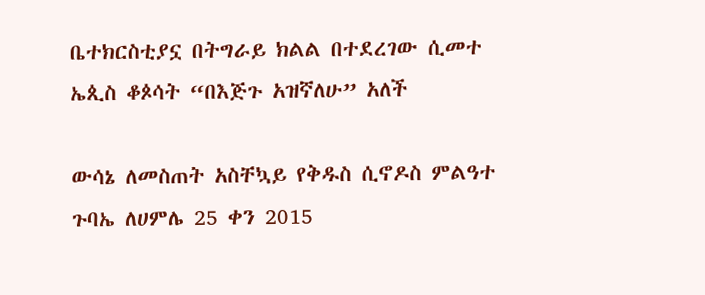ቤተክርስቲያኗ በትግራይ ክልል በተደረገው ሲመተ ኤጲስ ቆጶሳት “በእጅጉ አዝኛለሁ” አለች

ውሳኔ ለመስጠት አስቸኳይ የቅዱስ ሲኖዶስ ምልዓተ ጉባኤ ለሀምሌ 25 ቀን 2015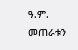ዓ.ም. መጠራቱን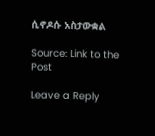ሲኖዶሱ አስታውቋል

Source: Link to the Post

Leave a Reply